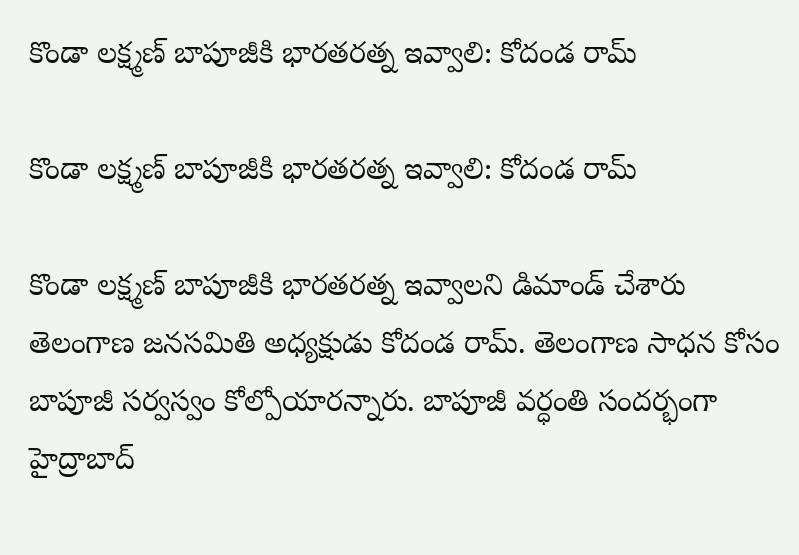కొండా లక్ష్మణ్ బాపూజీకి భారతరత్న ఇవ్వాలి: కోదండ రామ్

కొండా లక్ష్మణ్ బాపూజీకి భారతరత్న ఇవ్వాలి: కోదండ రామ్

కొండా లక్ష్మణ్ బాపూజీకి భారతరత్న ఇవ్వాలని డిమాండ్ చేశారు తెలంగాణ జనసమితి అధ్యక్షుడు కోదండ రామ్. తెలంగాణ సాధన కోసం బాపూజీ సర్వస్వం కోల్పోయారన్నారు. బాపూజీ వర్ధంతి సందర్భంగా హైద్రాబాద్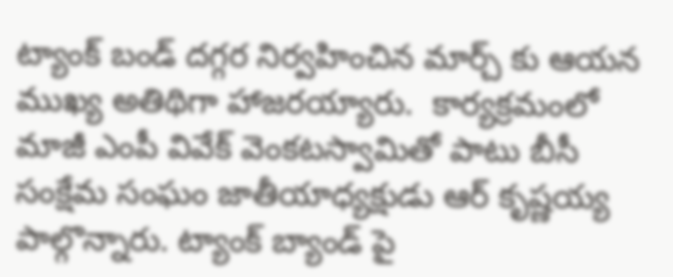ట్యాంక్ బండ్ దగ్గర నిర్వహించిన మార్చ్ కు ఆయన ముఖ్య అతిథిగా హాజరయ్యారు.  కార్యక్రమంలో మాజీ ఎంపీ వివేక్ వెంకటస్వామితో పాటు బీసీ సంక్షేమ సంఘం జాతీయాధ్యక్షుడు ఆర్ కృష్ణయ్య పాల్గొన్నారు. ట్యాంక్ బ్యాండ్ పై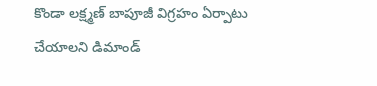కొండా లక్ష్మణ్ బాపూజీ విగ్రహం ఏర్పాటు చేయాలని డిమాండ్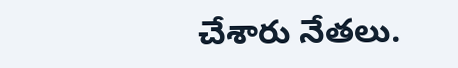చేశారు నేతలు.